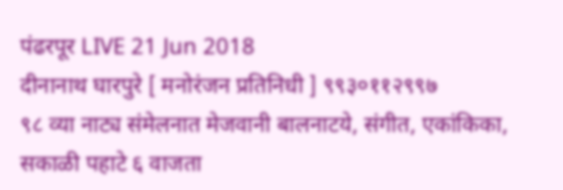पंढरपूर LIVE 21 Jun 2018
दीनानाथ घारपुरे [ मनोरंजन प्रतिनिधी ] ९९३०११२९९७
९८ व्या नाट्य संमेलनात मेजवानी बालनाटये, संगीत, एकांकिका,
सकाळी पहाटे ६ वाजता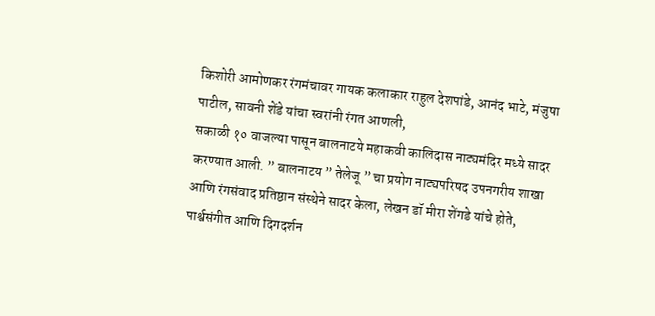किशोरी आमोणकर रंगमंचावर गायक कलाकार राहुल देशपांडे, आनंद भाटे, मंजुषा पाटील, सावनी शेंडे यांचा स्वरांनी रंगत आणली,
सकाळी १० वाजल्या पासून बालनाटये महाकवी कालिदास नाट्यमंदिर मध्ये सादर करण्यात आली. ” बालनाटय ” तेलेजू ” चा प्रयोग नाट्यपरिषद उपनगरीय शाखा आणि रंगसंवाद प्रतिष्ठान संस्थेने सादर केला, लेखन डॉ मीरा शेंगडे यांचे होते, पार्श्वसंगीत आणि दिगदर्शन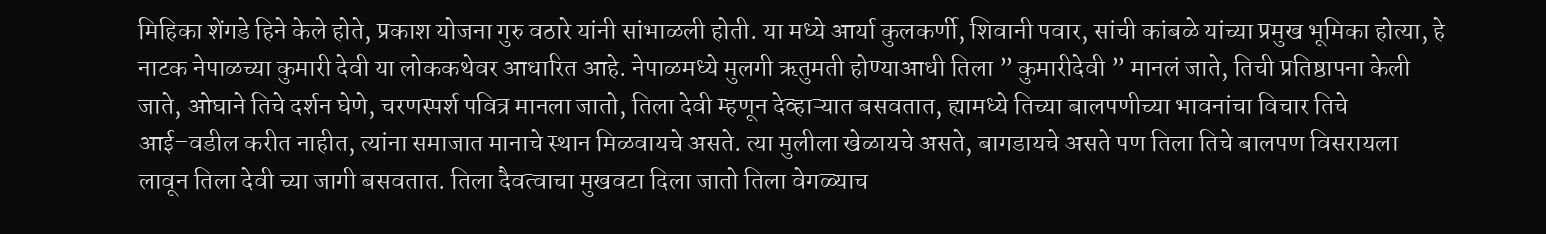मिहिका शेंगडे हिने केले होते, प्रकाश योजना गुरु वठारे यांनी सांभाळली होती. या मध्ये आर्या कुलकर्णी, शिवानी पवार, सांची कांबळे यांच्या प्रमुख भूमिका होत्या, हे नाटक नेपाळच्या कुमारी देवी या लोककथेवर आधारित आहे. नेपाळमध्ये मुलगी ऋतुमती होण्याआधी तिला ” कुमारीदेवी ” मानलं जाते, तिची प्रतिष्ठापना केली जाते, ओघाने तिचे दर्शन घेणे, चरणस्पर्श पवित्र मानला जातो, तिला देवी म्हणून देव्हाऱ्यात बसवतात, ह्यामध्ये तिच्या बालपणीच्या भावनांचा विचार तिचे आई–वडील करीत नाहीत, त्यांना समाजात मानाचे स्थान मिळवायचे असते. त्या मुलीला खेळायचे असते, बागडायचे असते पण तिला तिचे बालपण विसरायला लावून तिला देवी च्या जागी बसवतात. तिला दैवत्वाचा मुखवटा दिला जातो तिला वेगळ्याच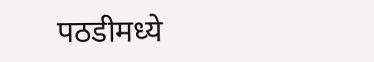पठडीमध्ये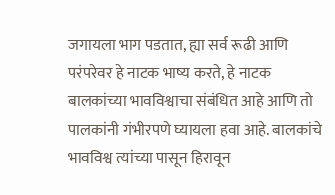जगायला भाग पडतात, ह्या सर्व रूढी आणि परंपरेवर हे नाटक भाष्य करते, हे नाटक बालकांच्या भावविश्वाचा संबंधित आहे आणि तो पालकांनी गंभीरपणे घ्यायला हवा आहे. बालकांचे भावविश्व त्यांच्या पासून हिरावून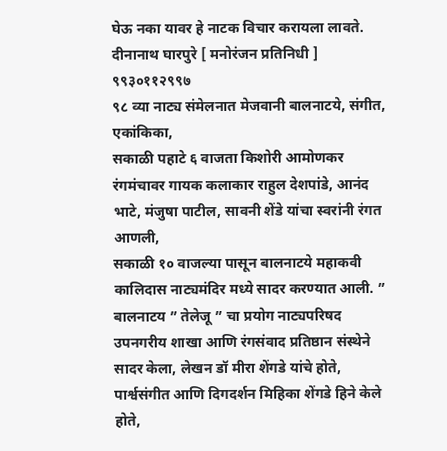घेऊ नका यावर हे नाटक विचार करायला लावते.
दीनानाथ घारपुरे [ मनोरंजन प्रतिनिधी ] ९९३०११२९९७
९८ व्या नाट्य संमेलनात मेजवानी बालनाटये, संगीत, एकांकिका,
सकाळी पहाटे ६ वाजता किशोरी आमोणकर रंगमंचावर गायक कलाकार राहुल देशपांडे, आनंद भाटे, मंजुषा पाटील, सावनी शेंडे यांचा स्वरांनी रंगत आणली,
सकाळी १० वाजल्या पासून बालनाटये महाकवी कालिदास नाट्यमंदिर मध्ये सादर करण्यात आली. ” बालनाटय ” तेलेजू ” चा प्रयोग नाट्यपरिषद उपनगरीय शाखा आणि रंगसंवाद प्रतिष्ठान संस्थेने सादर केला, लेखन डॉ मीरा शेंगडे यांचे होते, पार्श्वसंगीत आणि दिगदर्शन मिहिका शेंगडे हिने केले होते,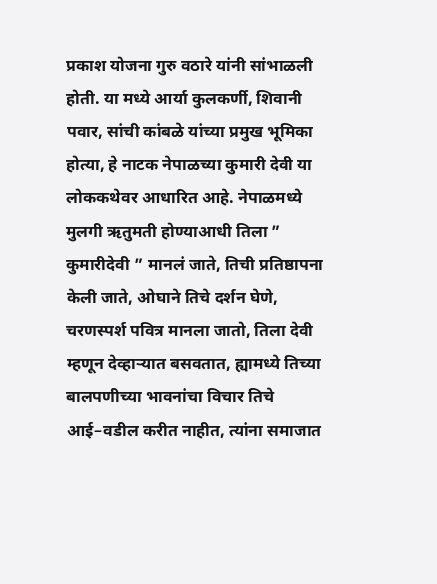प्रकाश योजना गुरु वठारे यांनी सांभाळली होती. या मध्ये आर्या कुलकर्णी, शिवानी पवार, सांची कांबळे यांच्या प्रमुख भूमिका होत्या, हे नाटक नेपाळच्या कुमारी देवी या लोककथेवर आधारित आहे. नेपाळमध्ये मुलगी ऋतुमती होण्याआधी तिला ” कुमारीदेवी ” मानलं जाते, तिची प्रतिष्ठापना केली जाते, ओघाने तिचे दर्शन घेणे, चरणस्पर्श पवित्र मानला जातो, तिला देवी म्हणून देव्हाऱ्यात बसवतात, ह्यामध्ये तिच्या बालपणीच्या भावनांचा विचार तिचे आई–वडील करीत नाहीत, त्यांना समाजात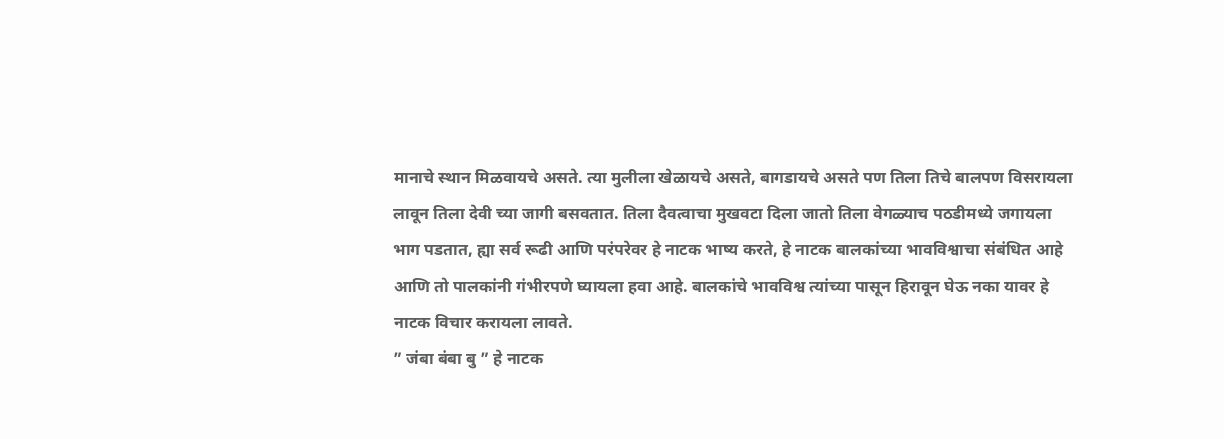मानाचे स्थान मिळवायचे असते. त्या मुलीला खेळायचे असते, बागडायचे असते पण तिला तिचे बालपण विसरायला लावून तिला देवी च्या जागी बसवतात. तिला दैवत्वाचा मुखवटा दिला जातो तिला वेगळ्याच पठडीमध्ये जगायला भाग पडतात, ह्या सर्व रूढी आणि परंपरेवर हे नाटक भाष्य करते, हे नाटक बालकांच्या भावविश्वाचा संबंधित आहे आणि तो पालकांनी गंभीरपणे घ्यायला हवा आहे. बालकांचे भावविश्व त्यांच्या पासून हिरावून घेऊ नका यावर हे नाटक विचार करायला लावते.
” जंबा बंबा बु ” हे नाटक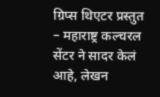ग्रिप्स थिएटर प्रस्तुत – महाराष्ट्र कल्चरल सेंटर ने सादर केलं आहे, लेखन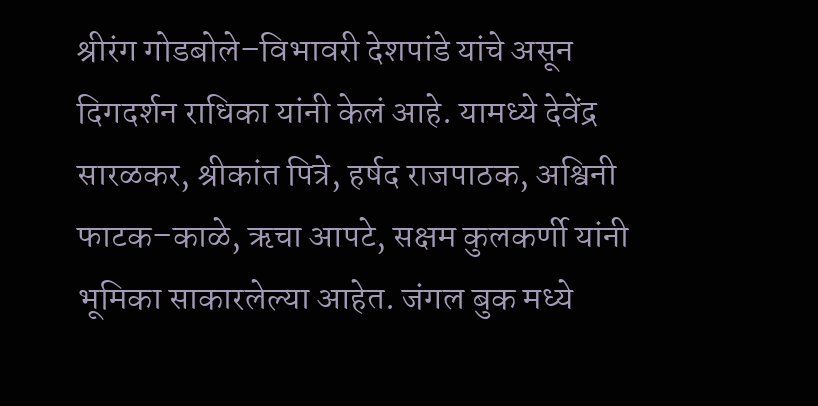श्रीरंग गोडबोले–विभावरी देशपांडे यांचे असून दिगदर्शन राधिका यांनी केलं आहे. यामध्ये देवेंद्र सारळकर, श्रीकांत पित्रे, हर्षद राजपाठक, अश्विनी फाटक–काळे, ऋचा आपटे, सक्षम कुलकर्णी यांनी भूमिका साकारलेल्या आहेत. जंगल बुक मध्ये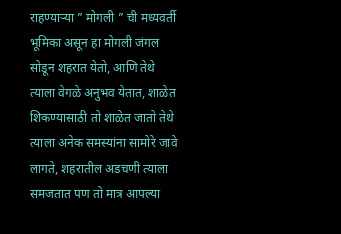राहण्याऱ्या ” मोगली ” ची मध्यवर्ती भूमिका असून हा मोगली जंगल सोडून शहरात येतो, आणि तेथे त्याला वेगळे अनुभव येतात, शाळेत शिकण्यासाठी तो शाळेत जातो तेथे त्याला अनेक समस्यांना सामोरे जावे लागते, शहरातील अडचणी त्याला समजतात पण तो मात्र आपल्या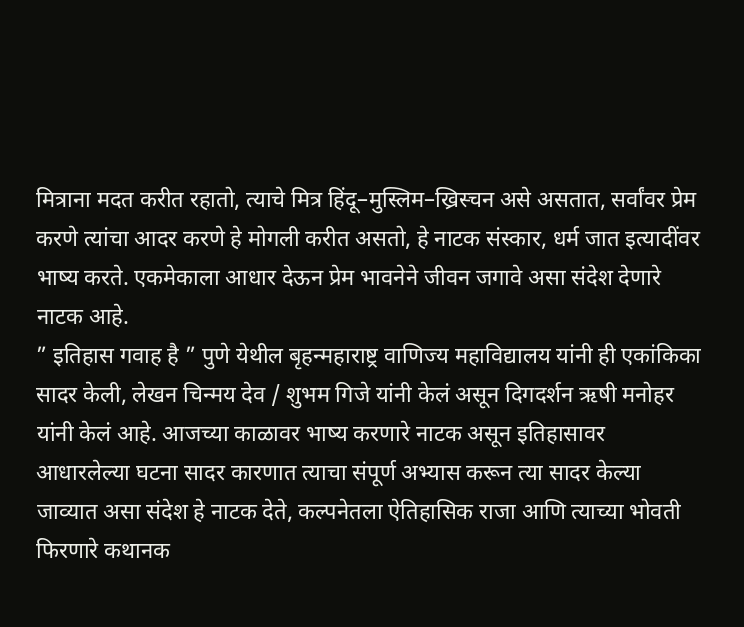मित्राना मदत करीत रहातो, त्याचे मित्र हिंदू–मुस्लिम–ख्रिस्चन असे असतात, सर्वांवर प्रेम करणे त्यांचा आदर करणे हे मोगली करीत असतो, हे नाटक संस्कार, धर्म जात इत्यादींवर भाष्य करते. एकमेकाला आधार देऊन प्रेम भावनेने जीवन जगावे असा संदेश देणारे नाटक आहे.
” इतिहास गवाह है ” पुणे येथील बृहन्महाराष्ट्र वाणिज्य महाविद्यालय यांनी ही एकांकिका सादर केली, लेखन चिन्मय देव / शुभम गिजे यांनी केलं असून दिगदर्शन ऋषी मनोहर यांनी केलं आहे. आजच्या काळावर भाष्य करणारे नाटक असून इतिहासावर आधारलेल्या घटना सादर कारणात त्याचा संपूर्ण अभ्यास करून त्या सादर केल्या जाव्यात असा संदेश हे नाटक देते, कल्पनेतला ऐतिहासिक राजा आणि त्याच्या भोवती फिरणारे कथानक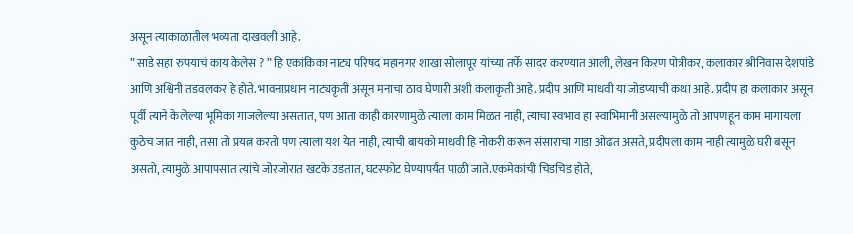असून त्याकाळातील भव्यता दाखवली आहे.
” साडे सहा रुपयाचं काय केलेस ? ” हि एकांकिका नाट्य परिषद महानगर शाखा सोलापूर यांच्या तर्फे सादर करण्यात आली, लेखन किरण पोत्रीकर, कलाकार श्रीनिवास देशपांडे आणि अश्विनी तडवलकर हे होते. भावनाप्रधान नाट्यकृती असून मनाचा ठाव घेणारी अशी कलाकृती आहे. प्रदीप आणि माधवी या जोडप्याची कथा आहे. प्रदीप हा कलाकार असून पूर्वी त्याने केलेल्या भूमिका गाजलेल्या असतात, पण आता काही कारणामुळे त्याला काम मिळत नाही, त्याचा स्वभाव हा स्वाभिमानी असल्यामुळे तो आपणहून काम मागायला कुठेच जात नाही, तसा तो प्रयत्न करतो पण त्याला यश येत नाही, त्याची बायको माधवी हि नोकरी करून संसाराचा गाडा ओढत असते, प्रदीपला काम नाही त्यामुळे घरी बसून असतो, त्यामुळे आपापसात त्यांचे जोरजोरात खटके उडतात, घटस्फोट घेण्यापर्यंत पाळी जाते.एकमेकांची चिडचिड होते,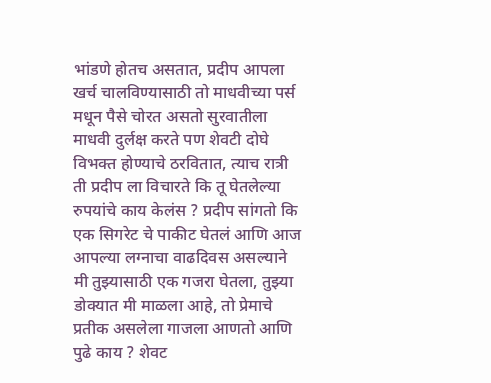भांडणे होतच असतात, प्रदीप आपला खर्च चालविण्यासाठी तो माधवीच्या पर्स मधून पैसे चोरत असतो सुरवातीला माधवी दुर्लक्ष करते पण शेवटी दोघे विभक्त होण्याचे ठरवितात, त्याच रात्री ती प्रदीप ला विचारते कि तू घेतलेल्या रुपयांचे काय केलंस ? प्रदीप सांगतो कि एक सिगरेट चे पाकीट घेतलं आणि आज आपल्या लग्नाचा वाढदिवस असल्याने मी तुझ्यासाठी एक गजरा घेतला, तुझ्या डोक्यात मी माळला आहे, तो प्रेमाचे प्रतीक असलेला गाजला आणतो आणि पुढे काय ? शेवट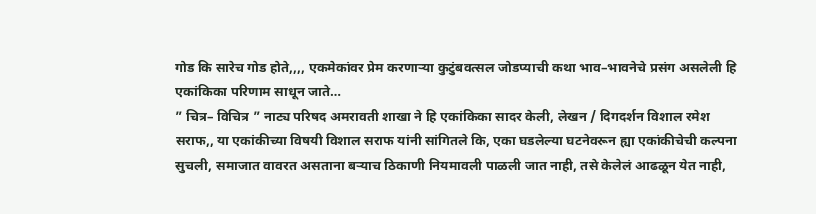गोड कि सारेच गोड होते,,,, एकमेकांवर प्रेम करणाऱ्या कुटुंबवत्सल जोडप्याची कथा भाव–भावनेचे प्रसंग असलेली हि एकांकिका परिणाम साधून जाते…
” चित्र– विचित्र ” नाट्य परिषद अमरावती शाखा ने हि एकांकिका सादर केली, लेखन / दिगदर्शन विशाल रमेश सराफ,, या एकांकीच्या विषयी विशाल सराफ यांनी सांगितले कि, एका घडलेल्या घटनेवरून ह्या एकांकीचेची कल्पना सुचली, समाजात वावरत असताना बऱ्याच ठिकाणी नियमावली पाळली जात नाही, तसे केलेलं आढळून येत नाही,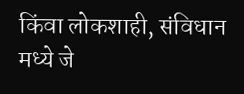किंवा लोकशाही, संविधान मध्ये जे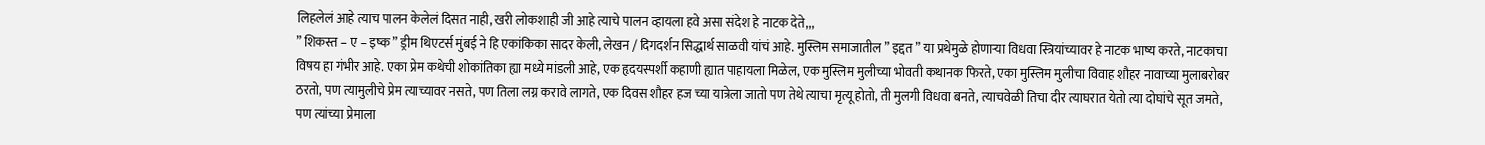लिहलेलं आहे त्याच पालन केलेलं दिसत नाही, खरी लोकशाही जी आहे त्याचे पालन व्हायला हवे असा संदेश हे नाटक देते,,,
” शिकस्त – ए – इष्क ” ड्रीम थिएटर्स मुंबई ने हि एकांकिका सादर केली, लेखन / दिगदर्शन सिद्धार्थ साळवी यांचं आहे. मुस्लिम समाजातील ” इद्दत ” या प्रथेमुळे होणाऱ्या विधवा स्त्रियांच्यावर हे नाटक भाष्य करते, नाटकाचा विषय हा गंभीर आहे. एका प्रेम कथेची शोकांतिका ह्या मध्ये मांडली आहे, एक हृदयस्पर्शी कहाणी ह्यात पाहायला मिळेल, एक मुस्लिम मुलीच्या भोवती कथानक फिरते, एका मुस्लिम मुलीचा विवाह शौहर नावाच्या मुलाबरोबर ठरतो, पण त्यामुलीचे प्रेम त्याच्यावर नसते, पण तिला लग्न करावे लागते, एक दिवस शौहर हज च्या यात्रेला जातो पण तेथे त्याचा मृत्यू होतो, ती मुलगी विधवा बनते, त्याचवेळी तिचा दीर त्याघरात येतो त्या दोघांचे सूत जमते, पण त्यांच्या प्रेमाला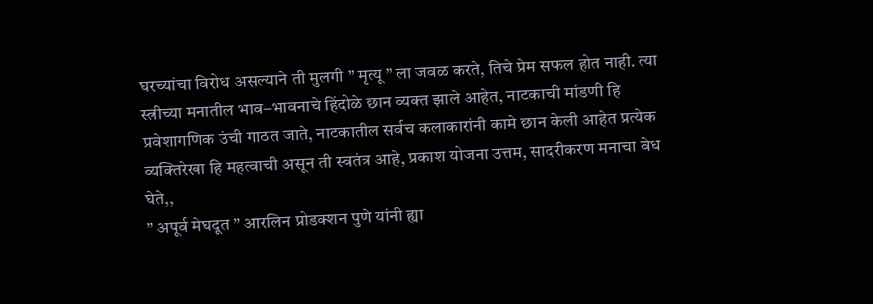घरच्यांचा विरोध असल्याने ती मुलगी ” मृत्यू ” ला जवळ करते, तिचे प्रेम सफल होत नाही. त्या स्त्रीच्या मनातील भाव–भावनाचे हिंदोळे छान व्यक्त झाले आहेत, नाटकाची मांडणी हि प्रवेशागणिक उंची गाठत जाते, नाटकातील सर्वच कलाकारांनी कामे छान केली आहेत प्रत्येक व्यक्तिरेखा हि महत्वाची असून ती स्वतंत्र आहे, प्रकाश योजना उत्तम, सादरीकरण मनाचा वेध घेते,,
” अपूर्व मेघदूत ” आरलिन प्रोडक्शन पुणे यांनी ह्या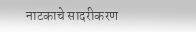नाटकाचे सादरीकरण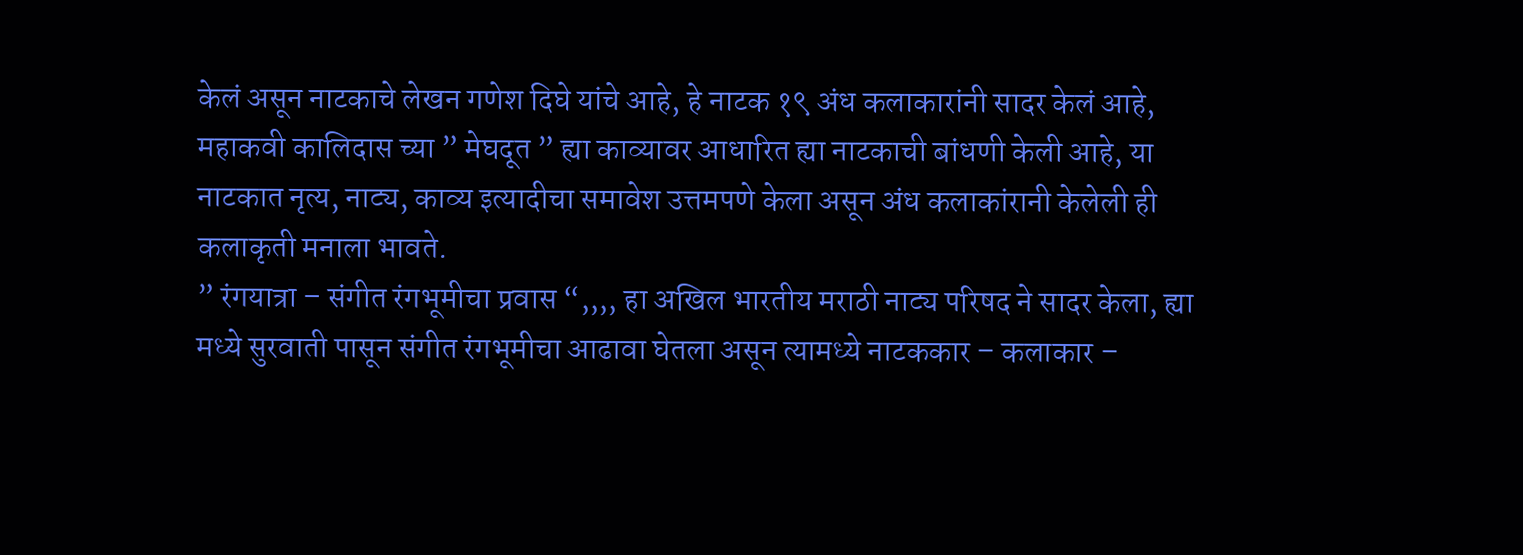केलं असून नाटकाचे लेखन गणेश दिघे यांचे आहे, हे नाटक १९ अंध कलाकारांनी सादर केलं आहे, महाकवी कालिदास च्या ” मेघदूत ” ह्या काव्यावर आधारित ह्या नाटकाची बांधणी केली आहे, या नाटकात नृत्य, नाट्य, काव्य इत्यादीचा समावेश उत्तमपणे केला असून अंध कलाकांरानी केलेली ही कलाकृती मनाला भावते.
” रंगयात्रा – संगीत रंगभूमीचा प्रवास “,,,, हा अखिल भारतीय मराठी नाट्य परिषद ने सादर केला, ह्या मध्ये सुरवाती पासून संगीत रंगभूमीचा आढावा घेतला असून त्यामध्ये नाटककार – कलाकार –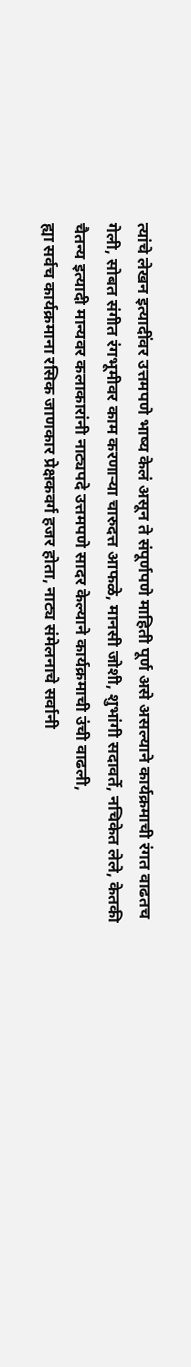त्यांचे लेखन इत्यादींवर उत्तमपणे भाष्य केलं असून ते संपूर्णपणे माहिती पूर्ण असे असल्याने कार्यक्रमाची रंगत वाढतच गेली, सोबत संगीत रंगभूमीवर काम करणाऱ्या चारुदत्त आफळे, मानसी जोशी, शुभांगी सदावर्ते, नचिकेत लेले, केतकी चैतन्य इत्यादी मान्यवर कलाकारांनी नाट्यपदे उत्तमपणे सादर केल्याने कार्यक्रमाची उंची वाढली,
ह्या सर्वच कार्यक्रमाना रसिक जाणकार प्रेक्षकवर्ग हजर होता, नाट्य संमेलनाचे सर्वानी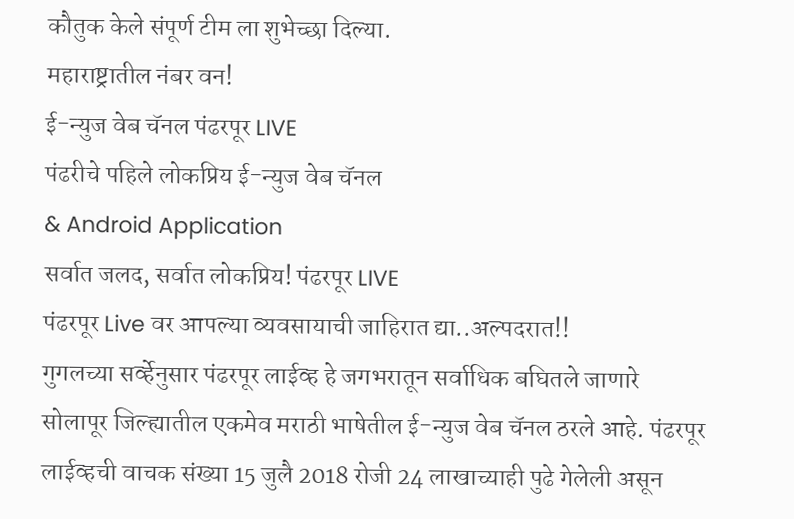कौतुक केले संपूर्ण टीम ला शुभेच्छा दिल्या.
महाराष्ट्रातील नंबर वन!
ई-न्युज वेब चॅनल पंढरपूर LIVE
पंढरीचे पहिले लोकप्रिय ई-न्युज वेब चॅनल
& Android Application
सर्वात जलद, सर्वात लोकप्रिय! पंढरपूर LIVE
पंढरपूर Live वर आपल्या व्यवसायाची जाहिरात द्या..अल्पदरात!!
गुगलच्या सर्व्हेनुसार पंढरपूर लाईव्ह हे जगभरातून सर्वाधिक बघितले जाणारे सोलापूर जिल्ह्यातील एकमेव मराठी भाषेतील ई-न्युज वेब चॅनल ठरले आहे. पंढरपूर लाईव्हची वाचक संख्या 15 जुलै 2018 रोजी 24 लाखाच्याही पुढे गेलेली असून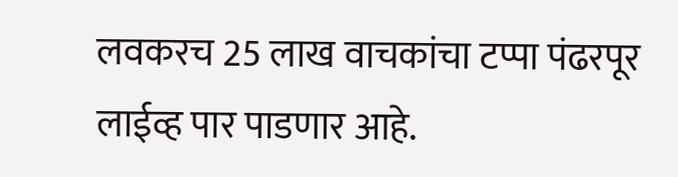लवकरच 25 लाख वाचकांचा टप्पा पंढरपूर लाईव्ह पार पाडणार आहे.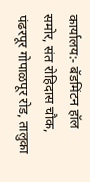कार्यालय:- बॅडमिंटन हॉल समोर, संत रोहिदास चौक,
पंढरपूर गोपाळपूर रोड, तालुका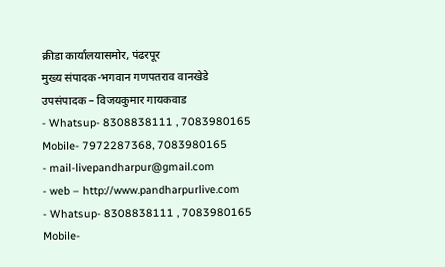क्रीडा कार्यालयासमोर, पंढरपूर
मुख्य संपादक-भगवान गणपतराव वानखेडे
उपसंपादक – विजयकुमार गायकवाड
- Whatsup- 8308838111 , 7083980165 Mobile- 7972287368, 7083980165
- mail-livepandharpur@gmail.com
- web – http://www.pandharpurlive.com
- Whatsup- 8308838111 , 7083980165 Mobile-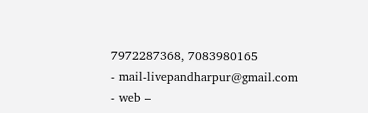7972287368, 7083980165
- mail-livepandharpur@gmail.com
- web –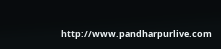http://www.pandharpurlive.com